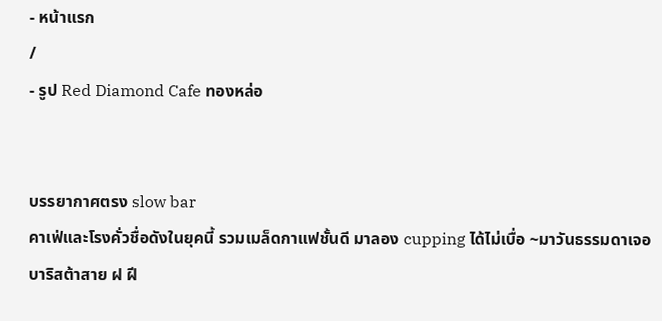- หน้าแรก
/
- รูป Red Diamond Cafe ทองหล่อ


บรรยากาศตรง slow bar
คาเฟ่และโรงคั่วชื่อดังในยุคนี้ รวมเมล็ดกาแฟชั้นดี มาลอง cupping ได้ไม่เบื่อ ~มาวันธรรมดาเจอบาริสต้าสาย ฝ ฝี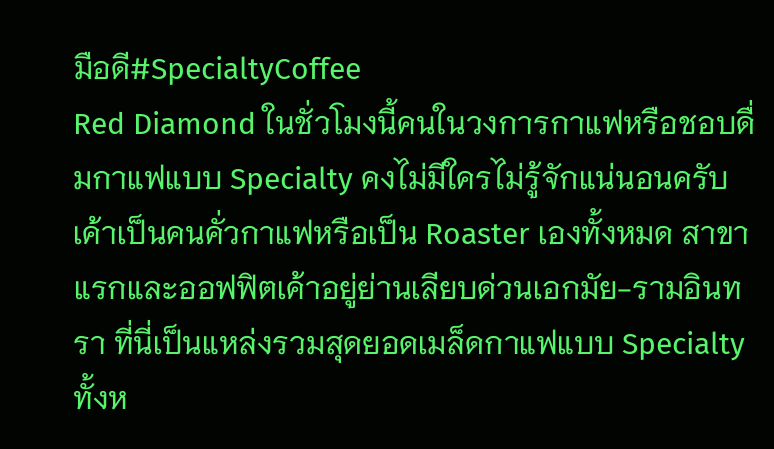มือดี#SpecialtyCoffee
Red Diamond ในชั่วโมงนี้คนในวงการกาแฟหรือชอบดื่มกาแฟแบบ Specialty คงไม่มีใครไม่รู้จักแน่นอนครับ เค้าเป็นคนคั่วกาแฟหรือเป็น Roaster เองทั้งหมด สาขาแรกและออฟฟิตเค้าอยู่ย่านเลียบด่วนเอกมัย-รามอินทรา ที่นี่เป็นแหล่งรวมสุดยอดเมล็ดกาแฟแบบ Specialty ทั้งห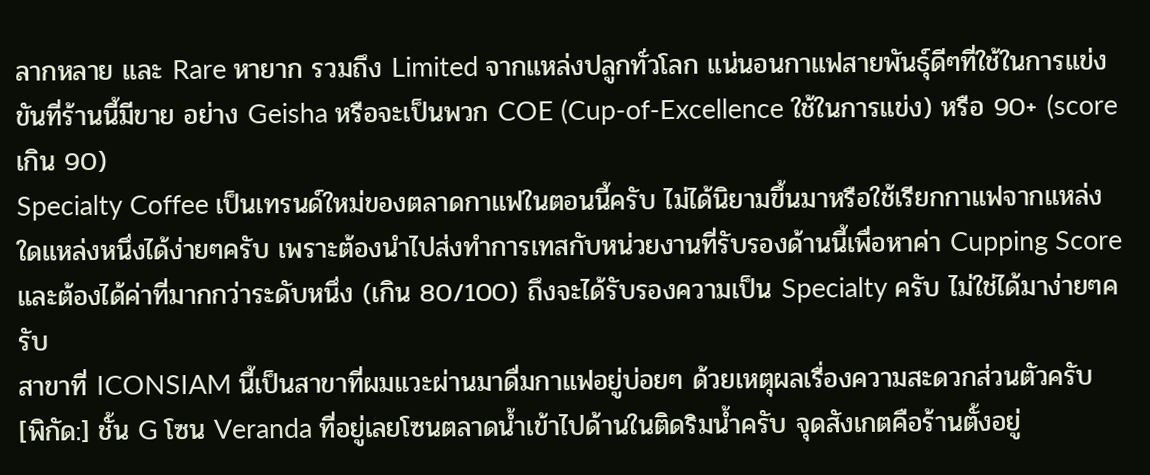ลากหลาย และ Rare หายาก รวมถึง Limited จากแหล่งปลูกทั่วโลก แน่นอนกาแฟสายพันธุ์ดีๆที่ใช้ในการแข่งขันที่ร้านนี้มีขาย อย่าง Geisha หรือจะเป็นพวก COE (Cup-of-Excellence ใช้ในการแข่ง) หรือ 90+ (score เกิน 90)
Specialty Coffee เป็นเทรนด์ใหม่ของตลาดกาแฟในตอนนี้ครับ ไม่ได้นิยามขึ้นมาหรือใช้เรียกกาแฟจากแหล่งใดแหล่งหนึ่งได้ง่ายๆครับ เพราะต้องนำไปส่งทำการเทสกับหน่วยงานที่รับรองด้านนี้เพื่อหาค่า Cupping Score และต้องได้ค่าที่มากกว่าระดับหนึ่ง (เกิน 80/100) ถึงจะได้รับรองความเป็น Specialty ครับ ไม่ใช่ได้มาง่ายๆครับ
สาขาที่ ICONSIAM นี้เป็นสาขาที่ผมแวะผ่านมาดื่มกาแฟอยู่บ่อยๆ ด้วยเหตุผลเรื่องความสะดวกส่วนตัวครับ
[พิกัด:] ชั้น G โซน Veranda ที่อยู่เลยโซนตลาดน้ำเข้าไปด้านในติดริมน้ำครับ จุดสังเกตคือร้านตั้งอยู่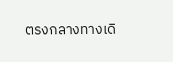ตรงกลางทางเดิ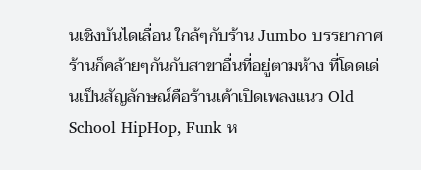นเชิงบันไดเลื่อน ใกล้ๆกับร้าน Jumbo บรรยากาศร้านก็คล้ายๆกันกับสาขาอื่นที่อยู่ตามห้าง ที่โดดเด่นเป็นสัญลักษณ์คือร้านเค้าเปิดเพลงแนว Old School HipHop, Funk ห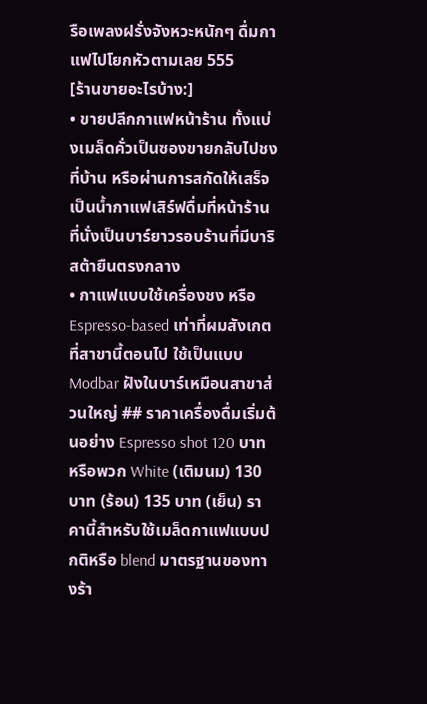รือเพลงฝรั่งจังหวะหนักๆ ดื่มกาแฟไปโยกหัวตามเลย 555
[ร้านขายอะไรบ้าง:]
• ขายปลีกกาแฟหน้าร้าน ทั้งแบ่งเมล็ดคั่วเป็นซองขายกลับไปชงที่บ้าน หรือผ่านการสกัดให้เสร็จเป็นน้ำกาแฟเสิร์ฟดื่มที่หน้าร้าน ที่นั่งเป็นบาร์ยาวรอบร้านที่มีบาริสต้ายืนตรงกลาง
• กาแฟแบบใช้เครื่องชง หรือ Espresso-based เท่าที่ผมสังเกตที่สาขานี้ตอนไป ใช้เป็นแบบ Modbar ฝังในบาร์เหมือนสาขาส่วนใหญ่ ## ราคาเครื่องดื่มเริ่มต้นอย่าง Espresso shot 120 บาท หรือพวก White (เติมนม) 130 บาท (ร้อน) 135 บาท (เย็น) ราคานี้สำหรับใช้เมล็ดกาแฟแบบปกติหรือ blend มาตรฐานของทางร้า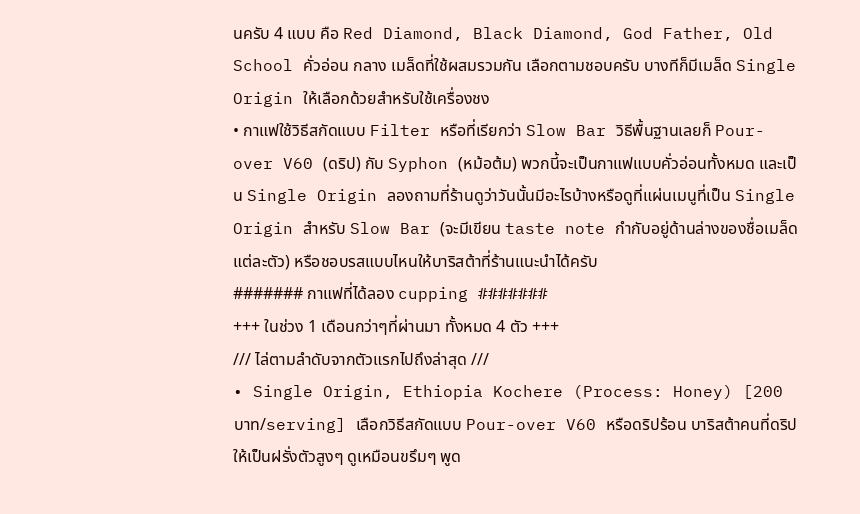นครับ 4 แบบ คือ Red Diamond, Black Diamond, God Father, Old School คั่วอ่อน กลาง เมล็ดที่ใช้ผสมรวมกัน เลือกตามชอบครับ บางทีก็มีเมล็ด Single Origin ให้เลือกด้วยสำหรับใช้เครื่องชง
• กาแฟใช้วิธีสกัดแบบ Filter หรือที่เรียกว่า Slow Bar วิธีพื้นฐานเลยก็ Pour-over V60 (ดริป) กับ Syphon (หม้อต้ม) พวกนี้จะเป็นกาแฟแบบคั่วอ่อนทั้งหมด และเป็น Single Origin ลองถามที่ร้านดูว่าวันนั้นมีอะไรบ้างหรือดูที่แผ่นเมนูที่เป็น Single Origin สำหรับ Slow Bar (จะมีเขียน taste note กำกับอยู่ด้านล่างของชื่อเมล็ดแต่ละตัว) หรือชอบรสแบบไหนให้บาริสต้าที่ร้านแนะนำได้ครับ
####### กาแฟที่ได้ลอง cupping #######
+++ ในช่วง 1 เดือนกว่าๆที่ผ่านมา ทั้งหมด 4 ตัว +++
/// ไล่ตามลำดับจากตัวแรกไปถึงล่าสุด ///
• Single Origin, Ethiopia Kochere (Process: Honey) [200 บาท/serving] เลือกวิธีสกัดแบบ Pour-over V60 หรือดริปร้อน บาริสต้าคนที่ดริปให้เป็นฝรั่งตัวสูงๆ ดูเหมือนขรึมๆ พูด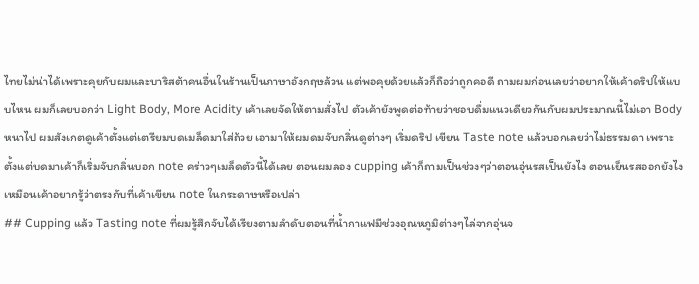ไทยไม่น่าได้เพราะคุยกับผมและบาริสต้าคนอื่นในร้านเป็นภาษาอังกฤษล้วน แต่พอคุยด้วยแล้วก็ถือว่าถูกคอดี ถามผมก่อนเลยว่าอยากให้เค้าดริปให้แบบไหน ผมก็เลยบอกว่า Light Body, More Acidity เค้าเลยจัดให้ตามสั่งไป ตัวเค้ายังพูดต่อท้ายว่าชอบดื่มแนวเดียวกันกับผมประมาณนี้ไม่เอา Body หนาไป ผมสังเกตดูเค้าตั้งแต่เตรียมบดเมล็ดมาใส่ถ้วย เอามาให้ผมดมจับกลิ่นดูต่างๆ เริ่มดริป เขียน Taste note แล้วบอกเลยว่าไม่ธรรมดา เพราะตั้งแต่บดมาเค้าก็เริ่มจับกลิ่นบอก note คร่าวๆเมล็ดตัวนี้ได้เลย ตอนผมลอง cupping เค้าก็ถามเป็นช่วงๆว่าตอนอุ่นรสเป็นยังไง ตอนเย็นรสออกยังไง เหมือนเค้าอยากรู้ว่าตรงกับที่เค้าเขียน note ในกระดาษหรือเปล่า
## Cupping แล้ว Tasting note ที่ผมรู้สึกจับได้เรียงตามลำดับตอนที่น้ำกาแฟมีช่วงอุณหภูมิต่างๆไล่จากอุ่นจ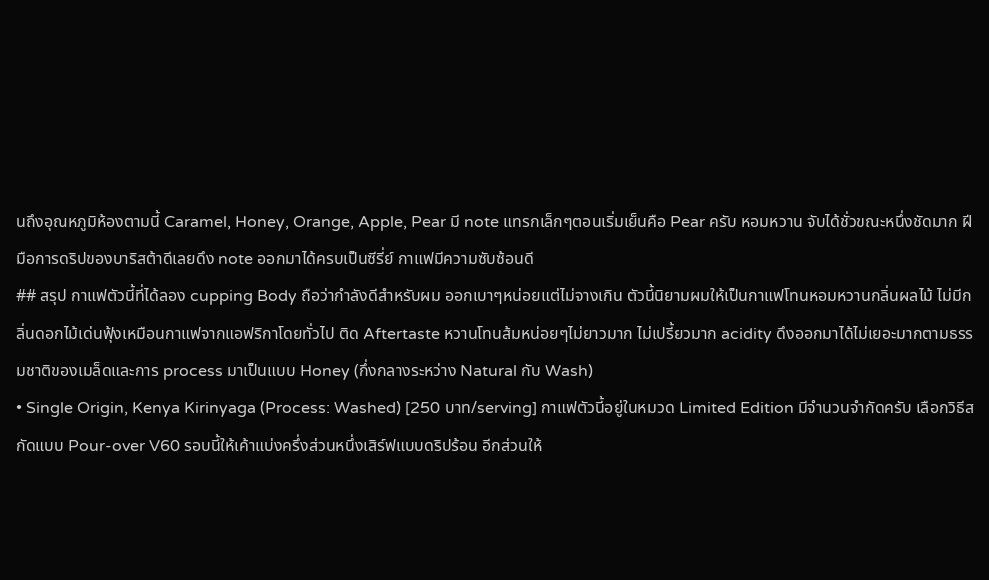นถึงอุณหภูมิห้องตามนี้ Caramel, Honey, Orange, Apple, Pear มี note แทรกเล็กๆตอนเริ่มเย็นคือ Pear ครับ หอมหวาน จับได้ชั่วขณะหนึ่งชัดมาก ฝีมือการดริปของบาริสต้าดีเลยดึง note ออกมาได้ครบเป็นซีรี่ย์ กาแฟมีความซับซ้อนดี
## สรุป กาแฟตัวนี้ที่ได้ลอง cupping Body ถือว่ากำลังดีสำหรับผม ออกเบาๆหน่อยแต่ไม่จางเกิน ตัวนี้นิยามผมให้เป็นกาแฟโทนหอมหวานกลิ่นผลไม้ ไม่มีกลิ่นดอกไม้เด่นฟุ้งเหมือนกาแฟจากแอฟริกาโดยทั่วไป ติด Aftertaste หวานโทนส้มหน่อยๆไม่ยาวมาก ไม่เปรี้ยวมาก acidity ดึงออกมาได้ไม่เยอะมากตามธรรมชาติของเมล็ดและการ process มาเป็นแบบ Honey (กึ่งกลางระหว่าง Natural กับ Wash)
• Single Origin, Kenya Kirinyaga (Process: Washed) [250 บาท/serving] กาแฟตัวนี้อยู่ในหมวด Limited Edition มีจำนวนจำกัดครับ เลือกวิธีสกัดแบบ Pour-over V60 รอบนี้ให้เค้าแบ่งครึ่งส่วนหนึ่งเสิร์ฟแบบดริปร้อน อีกส่วนให้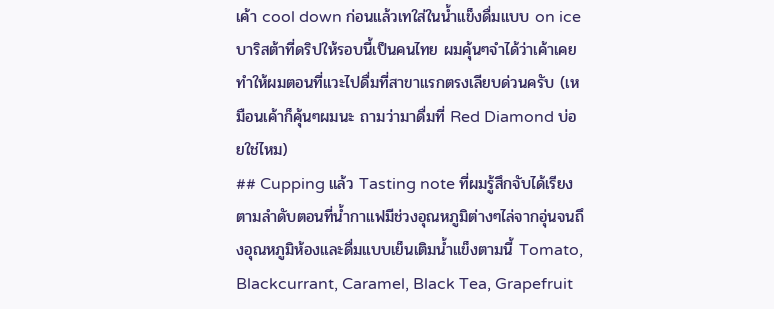เค้า cool down ก่อนแล้วเทใส่ในน้ำแข็งดื่มแบบ on ice บาริสต้าที่ดริปให้รอบนี้เป็นคนไทย ผมคุ้นๆจำได้ว่าเค้าเคยทำให้ผมตอนที่แวะไปดื่มที่สาขาแรกตรงเลียบด่วนครับ (เหมือนเค้าก็คุ้นๆผมนะ ถามว่ามาดื่มที่ Red Diamond บ่อยใช่ไหม)
## Cupping แล้ว Tasting note ที่ผมรู้สึกจับได้เรียงตามลำดับตอนที่น้ำกาแฟมีช่วงอุณหภูมิต่างๆไล่จากอุ่นจนถึงอุณหภูมิห้องและดื่มแบบเย็นเติมน้ำแข็งตามนี้ Tomato, Blackcurrant, Caramel, Black Tea, Grapefruit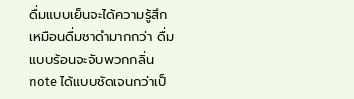ดื่มแบบเย็นจะได้ความรู้สึกเหมือนดื่มชาดำมากกว่า ดื่มแบบร้อนจะจับพวกกลิ่น note ได้แบบชัดเจนกว่าเป็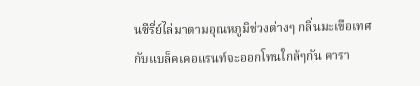นซีรี่ย์ไล่มาตามอุณหภูมิช่วงต่างๆ กลิ่นมะเขือเทศกับแบล็คเคอแรนท์จะออกโทนใกล้ๆกัน คารา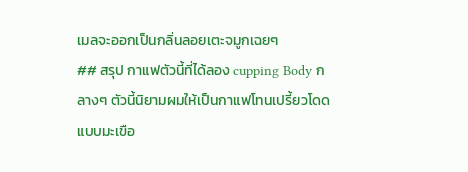เมลจะออกเป็นกลิ่นลอยเตะจมูกเฉยๆ
## สรุป กาแฟตัวนี้ที่ได้ลอง cupping Body กลางๆ ตัวนี้นิยามผมให้เป็นกาแฟโทนเปรี้ยวโดดแบบมะเขือ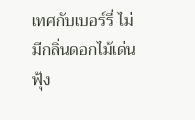เทศกับเบอร์รี่ ไม่มีกลิ่นดอกไม้เด่นฟุ้ง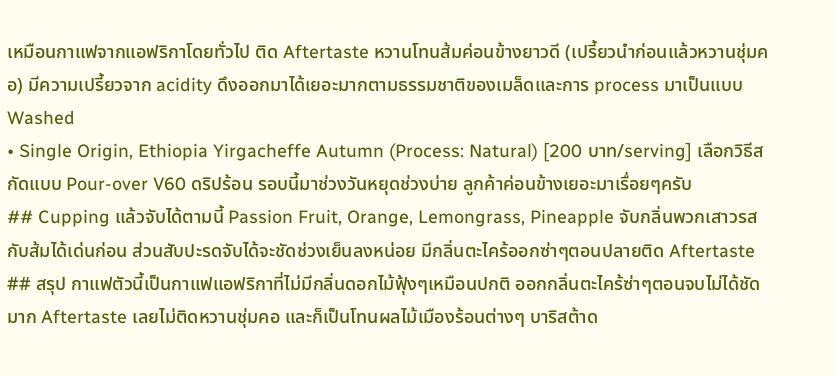เหมือนกาแฟจากแอฟริกาโดยทั่วไป ติด Aftertaste หวานโทนส้มค่อนข้างยาวดี (เปรี้ยวนำก่อนแล้วหวานชุ่มคอ) มีความเปรี้ยวจาก acidity ดึงออกมาได้เยอะมากตามธรรมชาติของเมล็ดและการ process มาเป็นแบบ Washed
• Single Origin, Ethiopia Yirgacheffe Autumn (Process: Natural) [200 บาท/serving] เลือกวิธีสกัดแบบ Pour-over V60 ดริปร้อน รอบนี้มาช่วงวันหยุดช่วงบ่าย ลูกค้าค่อนข้างเยอะมาเรื่อยๆครับ
## Cupping แล้วจับได้ตามนี้ Passion Fruit, Orange, Lemongrass, Pineapple จับกลิ่นพวกเสาวรสกับส้มได้เด่นก่อน ส่วนสับปะรดจับได้จะชัดช่วงเย็นลงหน่อย มีกลิ่นตะไคร้ออกซ่าๆตอนปลายติด Aftertaste
## สรุป กาแฟตัวนี้เป็นกาแฟแอฟริกาที่ไม่มีกลิ่นดอกไม้ฟุ้งๆเหมือนปกติ ออกกลิ่นตะไคร้ซ่าๆตอนจบไม่ได้ชัดมาก Aftertaste เลยไม่ติดหวานชุ่มคอ และก็เป็นโทนผลไม้เมืองร้อนต่างๆ บาริสต้าด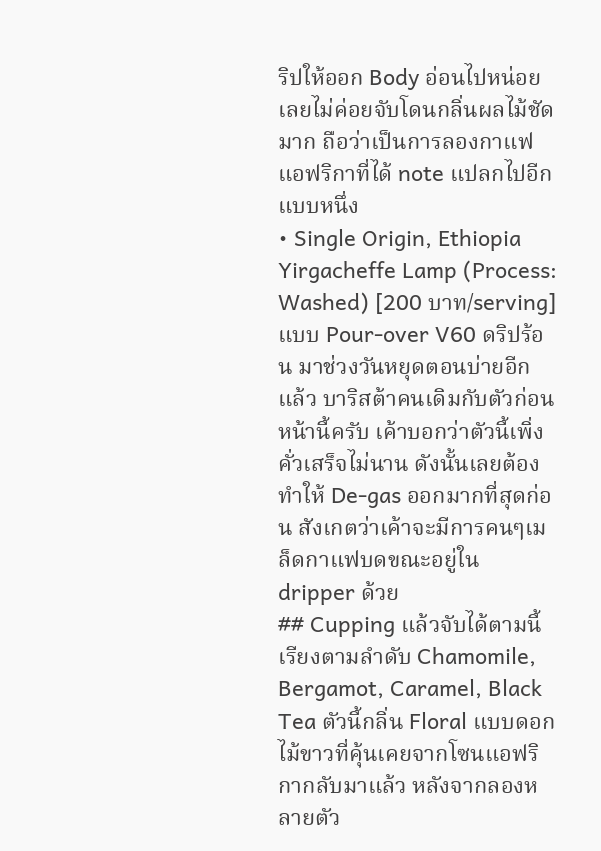ริปให้ออก Body อ่อนไปหน่อยเลยไม่ค่อยจับโดนกลิ่นผลไม้ชัดมาก ถือว่าเป็นการลองกาแฟแอฟริกาที่ได้ note แปลกไปอีกแบบหนึ่ง
• Single Origin, Ethiopia Yirgacheffe Lamp (Process: Washed) [200 บาท/serving] แบบ Pour-over V60 ดริปร้อน มาช่วงวันหยุดตอนบ่ายอีกแล้ว บาริสต้าคนเดิมกับตัวก่อนหน้านี้ครับ เค้าบอกว่าตัวนี้เพิ่งคั่วเสร็จไม่นาน ดังนั้นเลยต้องทำให้ De-gas ออกมากที่สุดก่อน สังเกตว่าเค้าจะมีการคนๆเมล็ดกาแฟบดขณะอยู่ใน dripper ด้วย
## Cupping แล้วจับได้ตามนี้เรียงตามลำดับ Chamomile, Bergamot, Caramel, Black Tea ตัวนี้กลิ่น Floral แบบดอกไม้ขาวที่คุ้นเคยจากโซนแอฟริกากลับมาแล้ว หลังจากลองหลายตัว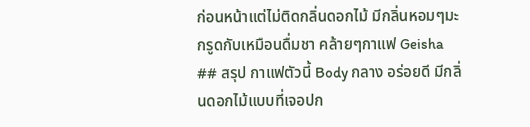ก่อนหน้าแต่ไม่ติดกลิ่นดอกไม้ มีกลิ่นหอมๆมะกรูดกับเหมือนดื่มชา คล้ายๆกาแฟ Geisha
## สรุป กาแฟตัวนี้ Body กลาง อร่อยดี มีกลิ่นดอกไม้แบบที่เจอปก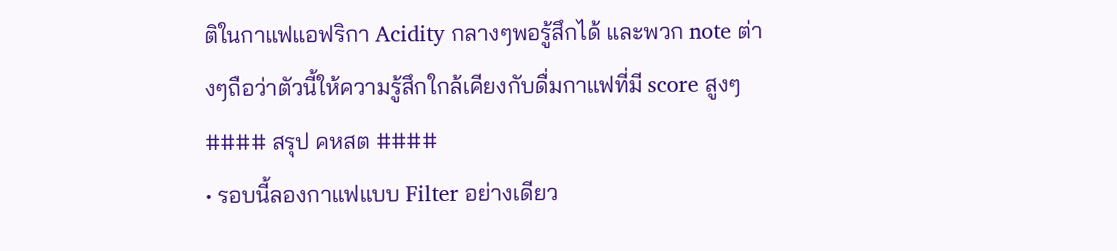ติในกาแฟแอฟริกา Acidity กลางๆพอรู้สึกได้ และพวก note ต่างๆถือว่าตัวนี้ให้ความรู้สึกใกล้เคียงกับดื่มกาแฟที่มี score สูงๆ
#### สรุป คหสต ####
• รอบนี้ลองกาแฟแบบ Filter อย่างเดียว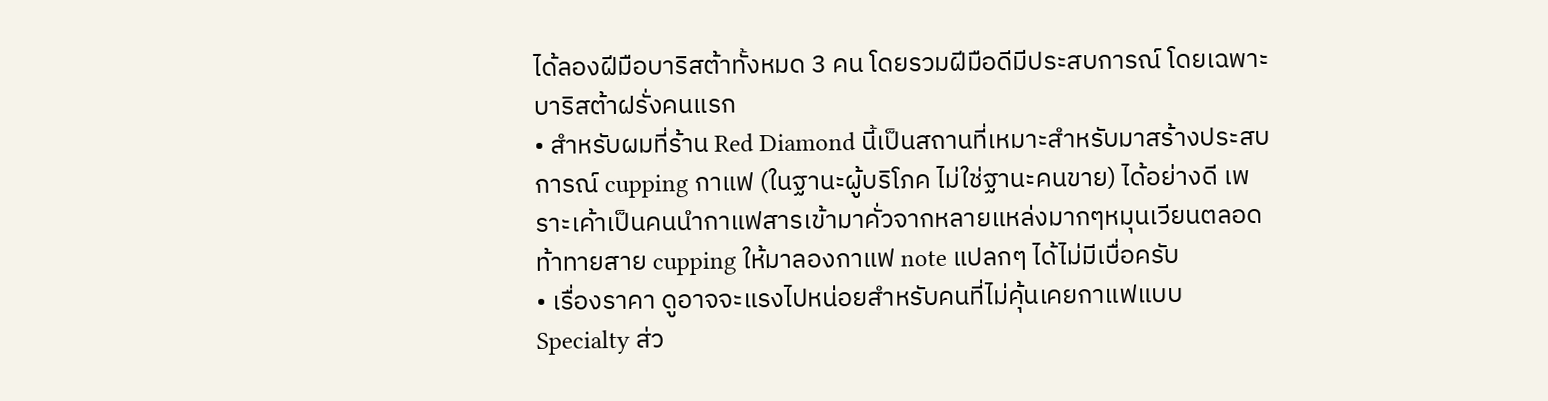ได้ลองฝีมือบาริสต้าทั้งหมด 3 คน โดยรวมฝีมือดีมีประสบการณ์ โดยเฉพาะบาริสต้าฝรั่งคนแรก
• สำหรับผมที่ร้าน Red Diamond นี้เป็นสถานที่เหมาะสำหรับมาสร้างประสบการณ์ cupping กาแฟ (ในฐานะผู้บริโภค ไม่ใช่ฐานะคนขาย) ได้อย่างดี เพราะเค้าเป็นคนนำกาแฟสารเข้ามาคั่วจากหลายแหล่งมากๆหมุนเวียนตลอด ท้าทายสาย cupping ให้มาลองกาแฟ note แปลกๆ ได้ไม่มีเบื่อครับ
• เรื่องราคา ดูอาจจะแรงไปหน่อยสำหรับคนที่ไม่คุ้นเคยกาแฟแบบ Specialty ส่ว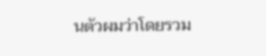นตัวผมว่าโดยรวม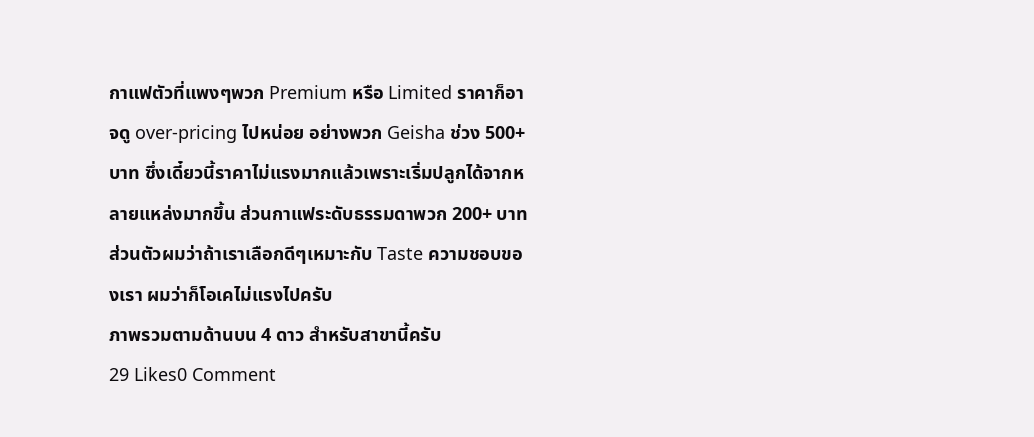กาแฟตัวที่แพงๆพวก Premium หรือ Limited ราคาก็อาจดู over-pricing ไปหน่อย อย่างพวก Geisha ช่วง 500+ บาท ซึ่งเดี๋ยวนี้ราคาไม่แรงมากแล้วเพราะเริ่มปลูกได้จากหลายแหล่งมากขึ้น ส่วนกาแฟระดับธรรมดาพวก 200+ บาท ส่วนตัวผมว่าถ้าเราเลือกดีๆเหมาะกับ Taste ความชอบของเรา ผมว่าก็โอเคไม่แรงไปครับ
ภาพรวมตามด้านบน 4 ดาว สำหรับสาขานี้ครับ
29 Likes0 Comment